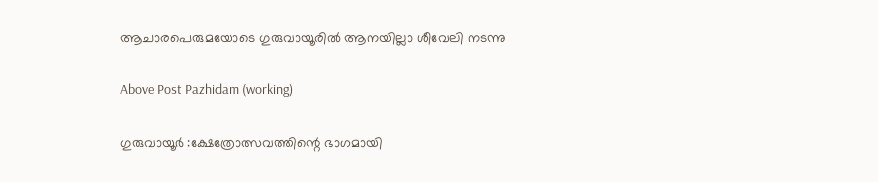ആചാരപെരുമയോടെ ഗുരുവായൂരിൽ ആനയില്ലാ ശീവേലി നടന്നു

Above Post Pazhidam (working)

ഗുരുവായൂര്‍ :ക്ഷേത്രോത്സവത്തിന്റെ ഭാഗമായി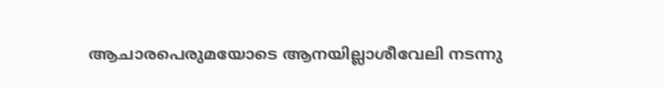ആചാരപെരുമയോടെ ആനയില്ലാശീവേലി നടന്നു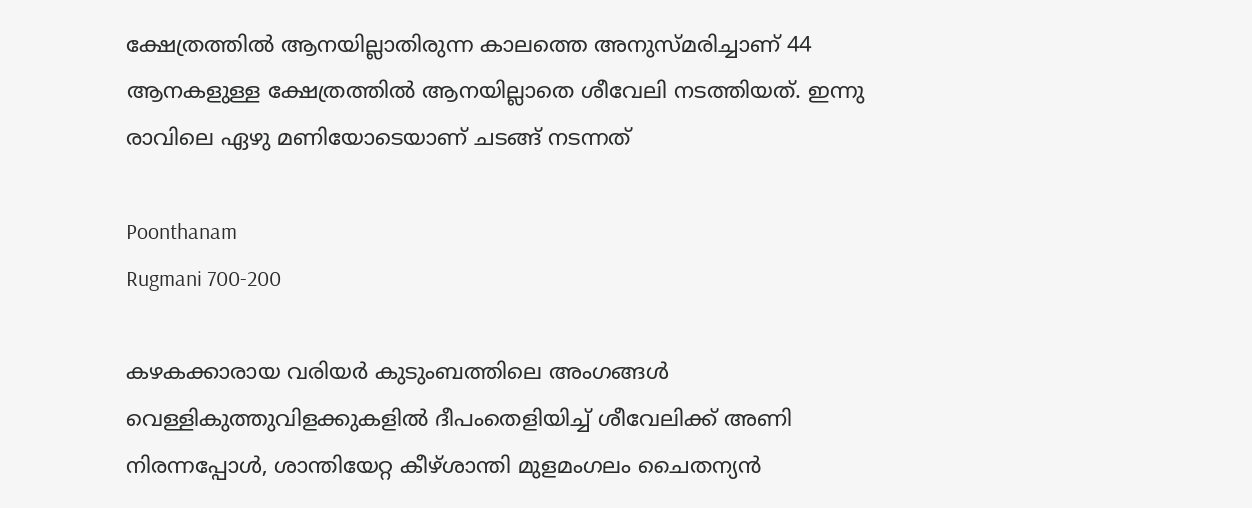ക്ഷേത്രത്തില്‍ ആനയില്ലാതിരുന്ന കാലത്തെ അനുസ്മരിച്ചാണ് 44 ആനകളുള്ള ക്ഷേത്രത്തില്‍ ആനയില്ലാതെ ശീവേലി നടത്തിയത്. ഇന്നു രാവിലെ ഏഴു മണിയോടെയാണ് ചടങ്ങ് നടന്നത്

Poonthanam
Rugmani 700-200

കഴകക്കാരായ വരിയര്‍ കുടുംബത്തിലെ അംഗങ്ങള്‍ വെള്ളികുത്തുവിളക്കുകളില്‍ ദീപംതെളിയിച്ച് ശീവേലിക്ക് അണി നിരന്നപ്പോള്‍, ശാന്തിയേറ്റ കീഴ്ശാന്തി മുളമംഗലം ചൈതന്യൻ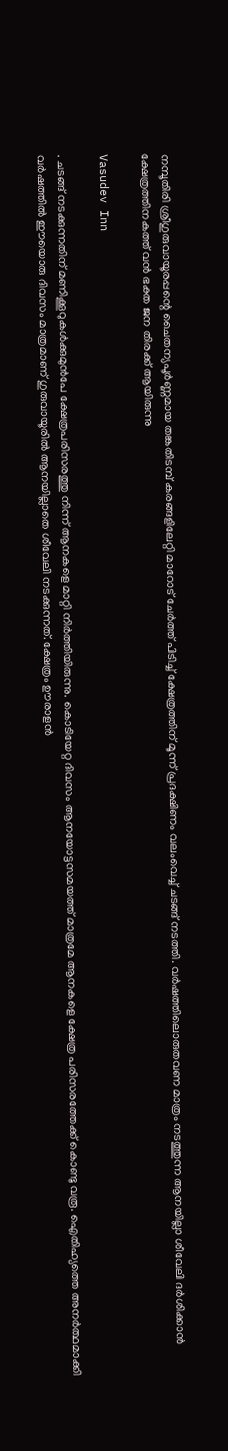നമ്പൂതിരി ശ്രീഗുരുവായൂരപ്പന്റെ ചൈതന്യപൂര്‍ണ്ണമായ തങ്കതിടമ്പ് കരങ്ങളിലേറ്റി മാറോട് ചേര്‍ത്ത് പിടിച്ച് ക്ഷേത്രത്തിന് മൂന്ന് പ്രദക്ഷിണം വലംവെച്ച് ചടങ്ങ് നടത്തി. വര്‍ഷത്തിലൊരുതവണ മാത്രം നടത്തുന്ന ആനയില്ലാ ശീവേലി ദര്‍ശിക്കാന്‍ ക്ഷേത്രത്തിനകത്ത് വൻ ഭക്ത ജന തിരക്ക് ആയിരുന്നു

Vasudev Inn

. ചടങ്ങ് നടക്കുന്നതിന് മണിക്കൂറുകള്‍ക്കുമുന്‍പേ ക്ഷേത്രപരിസരത്തു നിന്ന് ആനകളെ മാറ്റി നിര്‍ത്തിയിരുന്നു. കൊടിയേറ്റ ദിവസം ആനയോട്ടസമയത്ത് മാത്രമേ ആനകളെ ക്ഷേത്ര പരിസരത്തേക്ക് കൊണ്ടു വരൂ. ഐതിഹ്യത്തെ അനര്‍ത്ഥമാക്കി വര്‍ഷത്തില്‍ ഈയൊരു ദിവസം മാത്രമാണ് ഗുരുവായൂരില്‍ ആനയില്ലാതെ ശീവേലി നടക്കുന്നത്. ക്ഷേത്രം ഊരാളൻ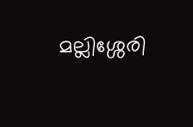മല്ലിശ്ശേരി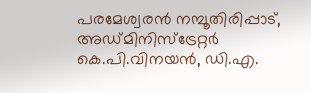പരമേശ്വരൻ നമ്പൂതിരിപ്പാട്, അഡ്മിനിസ്ട്രേറ്റർ കെ.പി.വിനയൻ, ഡി.എ.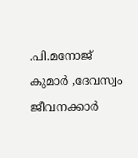.പി.മനോജ് കുമാർ ,ദേവസ്വം ജീവനക്കാർ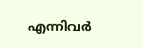എന്നിവർ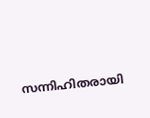സന്നിഹിതരായി